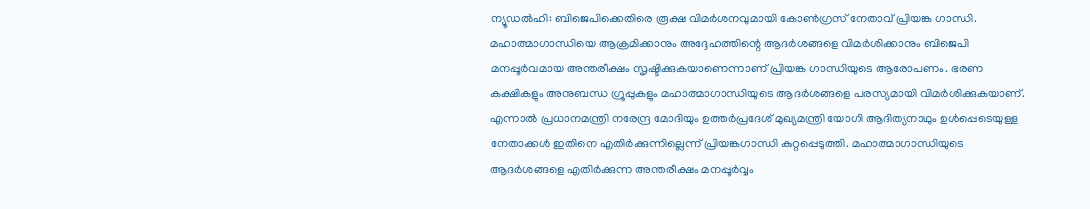ന്യൂഡൽഹി: ബിജെപിക്കെതിരെ രൂക്ഷ വിമർശനവുമായി കോൺഗ്രസ് നേതാവ് പ്രിയങ്ക ഗാന്ധി. മഹാത്മാഗാന്ധിയെ ആക്രമിക്കാനും അദ്ദേഹത്തിന്റെ ആദർശങ്ങളെ വിമർശിക്കാനും ബിജെപി മനപ്പൂർവമായ അന്തരീക്ഷം സൃഷ്ടിക്കുകയാണെന്നാണ് പ്രിയങ്ക ഗാന്ധിയുടെ ആരോപണം. ഭരണ കക്ഷികളും അനുബന്ധ ഗ്രൂപ്പുകളും മഹാത്മാഗാന്ധിയുടെ ആദർശങ്ങളെ പരസ്യമായി വിമർശിക്കുകയാണ്. എന്നാൽ പ്രധാനമന്ത്രി നരേന്ദ്ര മോദിയും ഉത്തർപ്രദേശ് മുഖ്യമന്ത്രി യോഗി ആദിത്യനാഥും ഉൾപ്പെടെയുള്ള നേതാക്കൾ ഇതിനെ എതിർക്കുന്നില്ലെന്ന് പ്രിയങ്കഗാന്ധി കുറ്റപ്പെടുത്തി. മഹാത്മാഗാന്ധിയുടെ ആദർശങ്ങളെ എതിർക്കുന്ന അന്തരീക്ഷം മനപ്പൂർവ്വം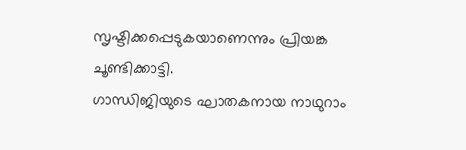സൃഷ്ടിക്കപ്പെടുകയാണെന്നും പ്രിയങ്ക ചൂണ്ടിക്കാട്ടി.
ഗാന്ധിജിയുടെ ഘാതകനായ നാഥുറാം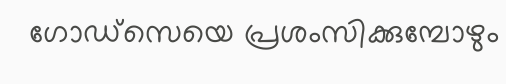ഗോഡ്സെയെ പ്രശംസിക്കുമ്പോഴും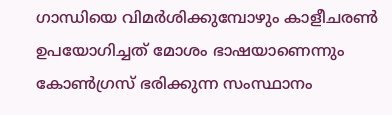ഗാന്ധിയെ വിമർശിക്കുമ്പോഴും കാളീചരൺ ഉപയോഗിച്ചത് മോശം ഭാഷയാണെന്നും കോൺഗ്രസ് ഭരിക്കുന്ന സംസ്ഥാനം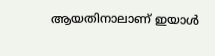ആയതിനാലാണ് ഇയാൾ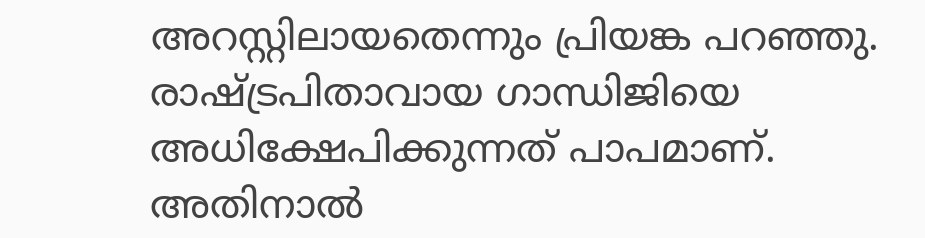അറസ്റ്റിലായതെന്നും പ്രിയങ്ക പറഞ്ഞു. രാഷ്ട്രപിതാവായ ഗാന്ധിജിയെ അധിക്ഷേപിക്കുന്നത് പാപമാണ്. അതിനാൽ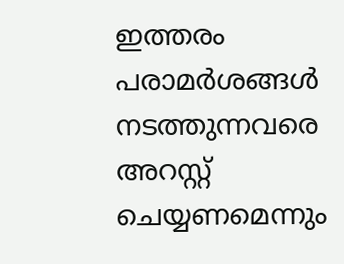ഇത്തരം പരാമർശങ്ങൾ നടത്തുന്നവരെ അറസ്റ്റ് ചെയ്യണമെന്നും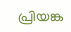പ്രിയങ്ക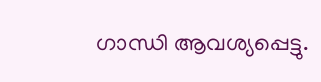ഗാന്ധി ആവശ്യപ്പെട്ടു.